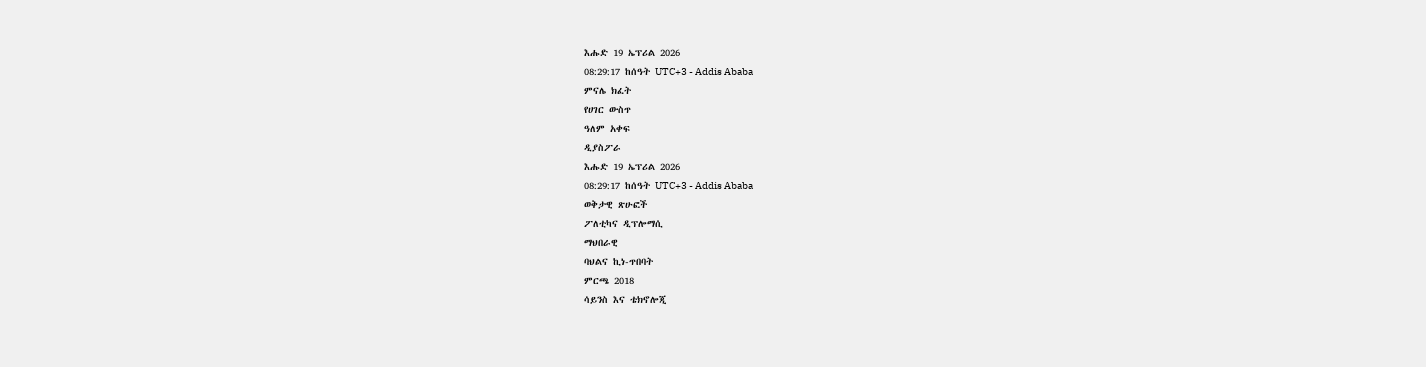እሑድ 19 ኤፕሪል 2026
08:29:17 ከሰዓት UTC+3 - Addis Ababa
ምናሌ ክፈት
የሀገር ውስጥ
ዓለም አቀፍ
ዲያስፖራ
እሑድ 19 ኤፕሪል 2026
08:29:17 ከሰዓት UTC+3 - Addis Ababa
ወቅታዊ ጽሁፎች
ፖለቲካና ዲፕሎማሲ
ማህበራዊ
ባህልና ኪነ-ጥበባት
ምርጫ 2018
ሳይንስ እና ቴክኖሎጂ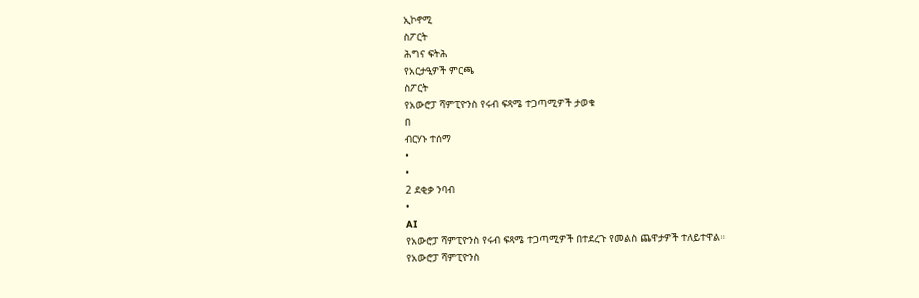ኢኮኖሚ
ስፖርት
ሕግና ፍትሕ
የአርታዒዎች ምርጫ
ስፖርት
የአውሮፓ ሻምፒዮንስ የሩብ ፍጻሜ ተጋጣሚዎች ታወቁ
በ
ብርሃኑ ተሰማ
•
•
2 ደቂቃ ንባብ
•
AI
የአውሮፓ ሻምፒዮንስ የሩብ ፍጻሜ ተጋጣሚዎች በተደረጉ የመልስ ጨዋታዎች ተለይተዋል።
የአውሮፓ ሻምፒዮንስ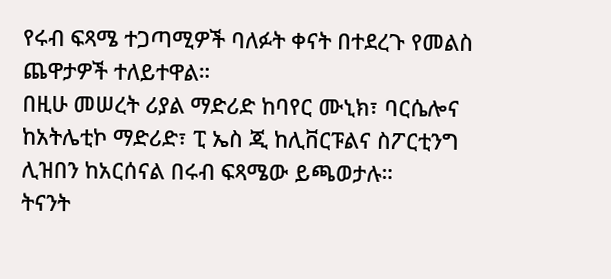የሩብ ፍጻሜ ተጋጣሚዎች ባለፉት ቀናት በተደረጉ የመልስ ጨዋታዎች ተለይተዋል።
በዚሁ መሠረት ሪያል ማድሪድ ከባየር ሙኒክ፣ ባርሴሎና ከአትሌቲኮ ማድሪድ፣ ፒ ኤስ ጂ ከሊቨርፑልና ስፖርቲንግ ሊዝበን ከአርሰናል በሩብ ፍጻሜው ይጫወታሉ።
ትናንት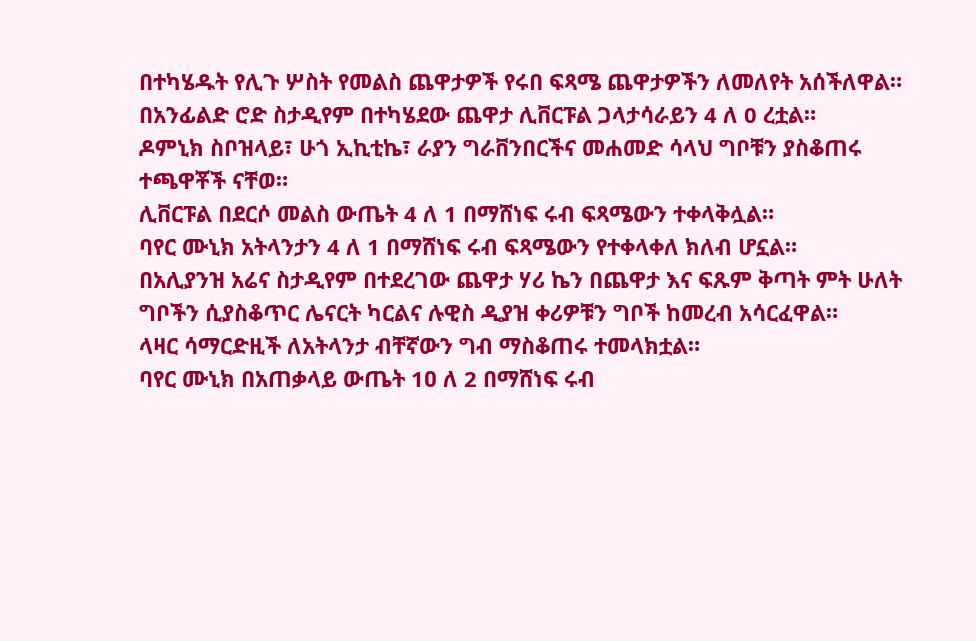በተካሄዱት የሊጉ ሦስት የመልስ ጨዋታዎች የሩበ ፍጻሜ ጨዋታዎችን ለመለየት አሰችለዋል።
በአንፊልድ ሮድ ስታዲየም በተካሄደው ጨዋታ ሊቨርፑል ጋላታሳራይን 4 ለ 0 ረቷል።
ዶምኒክ ስቦዝላይ፣ ሁጎ ኢኪቲኬ፣ ራያን ግራቨንበርችና መሐመድ ሳላህ ግቦቹን ያስቆጠሩ ተጫዋቾች ናቸወ።
ሊቨርፑል በደርሶ መልስ ውጤት 4 ለ 1 በማሸነፍ ሩብ ፍጻሜውን ተቀላቅሏል።
ባየር ሙኒክ አትላንታን 4 ለ 1 በማሸነፍ ሩብ ፍጻሜውን የተቀላቀለ ክለብ ሆኗል።
በአሊያንዝ አሬና ስታዲየም በተደረገው ጨዋታ ሃሪ ኬን በጨዋታ እና ፍጹም ቅጣት ምት ሁለት ግቦችን ሲያስቆጥር ሌናርት ካርልና ሉዊስ ዲያዝ ቀሪዎቹን ግቦች ከመረብ አሳርፈዋል።
ላዛር ሳማርድዚች ለአትላንታ ብቸኛውን ግብ ማስቆጠሩ ተመላክቷል።
ባየር ሙኒክ በአጠቃላይ ውጤት 1ዐ ለ 2 በማሸነፍ ሩብ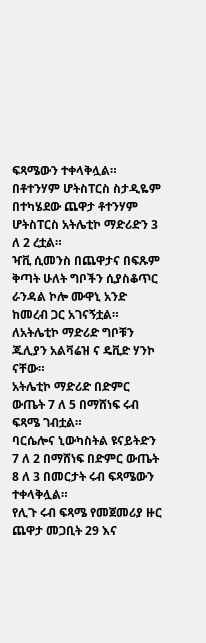ፍጻሜውን ተቀላቅሏል።
በቶተንሃም ሆትስፐርስ ስታዲዬም በተካሄደው ጨዋታ ቶተንሃም ሆትስፐርስ አትሌቲኮ ማድሪድን 3 ለ 2 ረቷል።
ዣቪ ሲመንስ በጨዋታና በፍጹም ቅጣት ሁለት ግቦችን ሲያስቆጥር ራንዳል ኮሎ ሙዋኒ አንድ ከመረብ ጋር አገናኝቷል።
ለአትሌቲኮ ማድሪድ ግቦቹን ጁሊያን አልቫሬዝ ና ዴቪድ ሃንኮ ናቸው።
አትሌቲኮ ማድሪድ በድምር ውጤት 7 ለ 5 በማሸነፍ ሩብ ፍጻሜ ገብቷል።
ባርሴሎና ኒውካስትል ዩናይትድን 7 ለ 2 በማሸነፍ በድምር ውጤት 8 ለ 3 በመርታት ሩብ ፍጻሜውን ተቀላቅሏል።
የሊጉ ሩብ ፍጻሜ የመጀመሪያ ዙር ጨዋታ መጋቢት 29 እና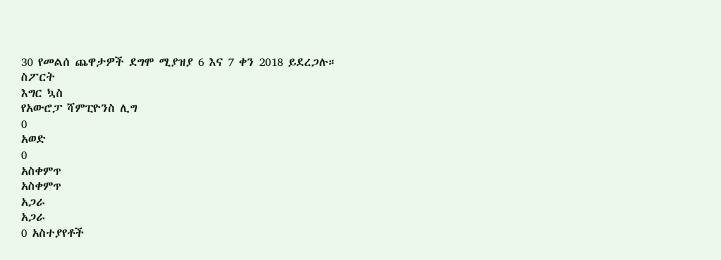30 የመልሰ ጨዋታዎች ደግሞ ሚያዝያ 6 እና 7 ቀን 2018 ይደረጋሉ።
ስፖርት
እግር ኳስ
የአውሮፓ ሻምፒዮንስ ሊግ
0
አወድ
0
አስቀምጥ
አስቀምጥ
አጋራ
አጋራ
0 አስተያየቶች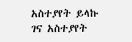አስተያየት ይላኩ
ገና አስተያየት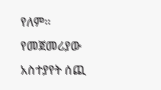የለም። የመጀመሪያው አስተያየት ሰጪ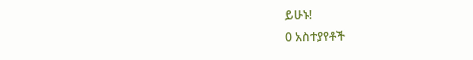ይሁኑ!
0 አስተያየቶች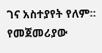ገና አስተያየት የለም። የመጀመሪያው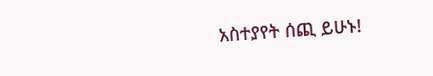አስተያየት ሰጪ ይሁኑ!